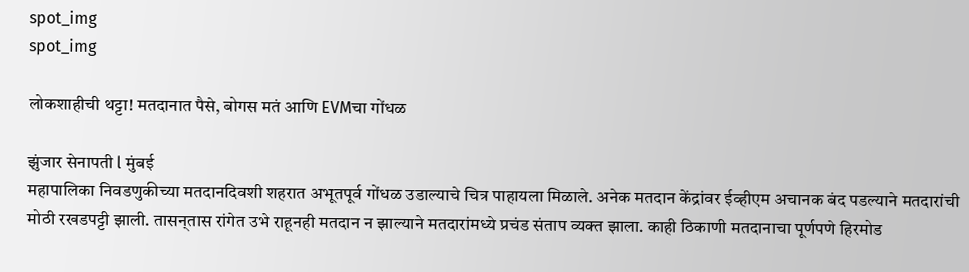spot_img
spot_img

लोकशाहीची थट्टा! मतदानात पैसे, बोगस मतं आणि EVMचा गोंधळ

झुंजार सेनापती l मुंबई
महापालिका निवडणुकीच्या मतदानदिवशी शहरात अभूतपूर्व गोंधळ उडाल्याचे चित्र पाहायला मिळाले. अनेक मतदान केंद्रांवर ईव्हीएम अचानक बंद पडल्याने मतदारांची मोठी रखडपट्टी झाली. तासन्‌तास रांगेत उभे राहूनही मतदान न झाल्याने मतदारांमध्ये प्रचंड संताप व्यक्त झाला. काही ठिकाणी मतदानाचा पूर्णपणे हिरमोड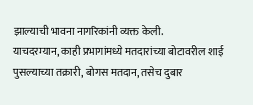झाल्याची भावना नागरिकांनी व्यक्त केली.
याचदरम्यान, काही प्रभागांमध्ये मतदारांच्या बोटावरील शाई पुसल्याच्या तक्रारी, बोगस मतदान, तसेच दुबार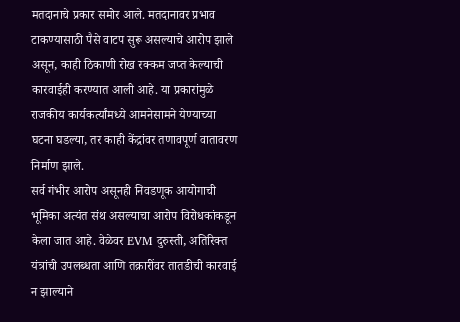मतदानाचे प्रकार समोर आले. मतदानावर प्रभाव टाकण्यासाठी पैसे वाटप सुरू असल्याचे आरोप झाले असून, काही ठिकाणी रोख रक्कम जप्त केल्याची कारवाईही करण्यात आली आहे. या प्रकारांमुळे राजकीय कार्यकर्त्यांमध्ये आमनेसामने येण्याच्या घटना घडल्या, तर काही केंद्रांवर तणावपूर्ण वातावरण निर्माण झाले.
सर्व गंभीर आरोप असूनही निवडणूक आयोगाची भूमिका अत्यंत संथ असल्याचा आरोप विरोधकांकडून केला जात आहे. वेळेवर EVM दुरुस्ती, अतिरिक्त यंत्रांची उपलब्धता आणि तक्रारींवर तातडीची कारवाई न झाल्याने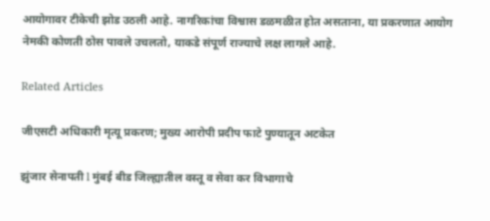आयोगावर टीकेची झोड उठली आहे. नागरिकांचा विश्वास डळमळीत होत असताना, या प्रकरणात आयोग नेमकी कोणती ठोस पावले उचलतो, याकडे संपूर्ण राज्याचे लक्ष लागले आहे.

Related Articles

जीएसटी अधिकारी मृत्यू प्रकरण; मुख्य आरोपी प्रदीप फाटे पुण्यातून अटकेत

झुंजार सेनापती l मुंबई बीड जिल्ह्यातील वस्तू व सेवा कर विभागाचे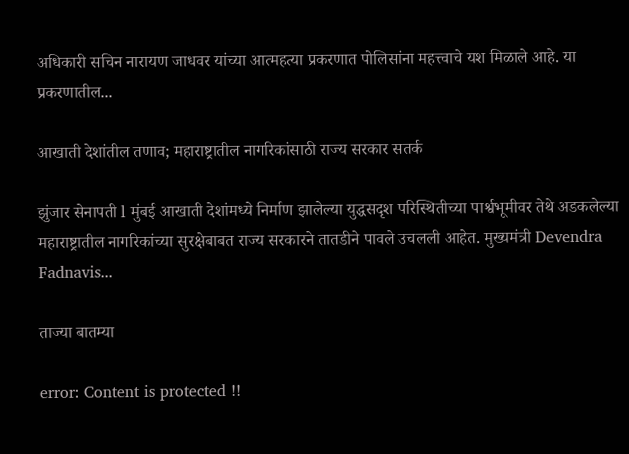अधिकारी सचिन नारायण जाधवर यांच्या आत्महत्या प्रकरणात पोलिसांना महत्त्वाचे यश मिळाले आहे. या प्रकरणातील...

आखाती देशांतील तणाव; महाराष्ट्रातील नागरिकांसाठी राज्य सरकार सतर्क

झुंजार सेनापती l मुंबई आखाती देशांमध्ये निर्माण झालेल्या युद्धसदृश परिस्थितीच्या पार्श्वभूमीवर तेथे अडकलेल्या महाराष्ट्रातील नागरिकांच्या सुरक्षेबाबत राज्य सरकारने तातडीने पावले उचलली आहेत. मुख्यमंत्री Devendra Fadnavis...

ताज्या बातम्या

error: Content is protected !!